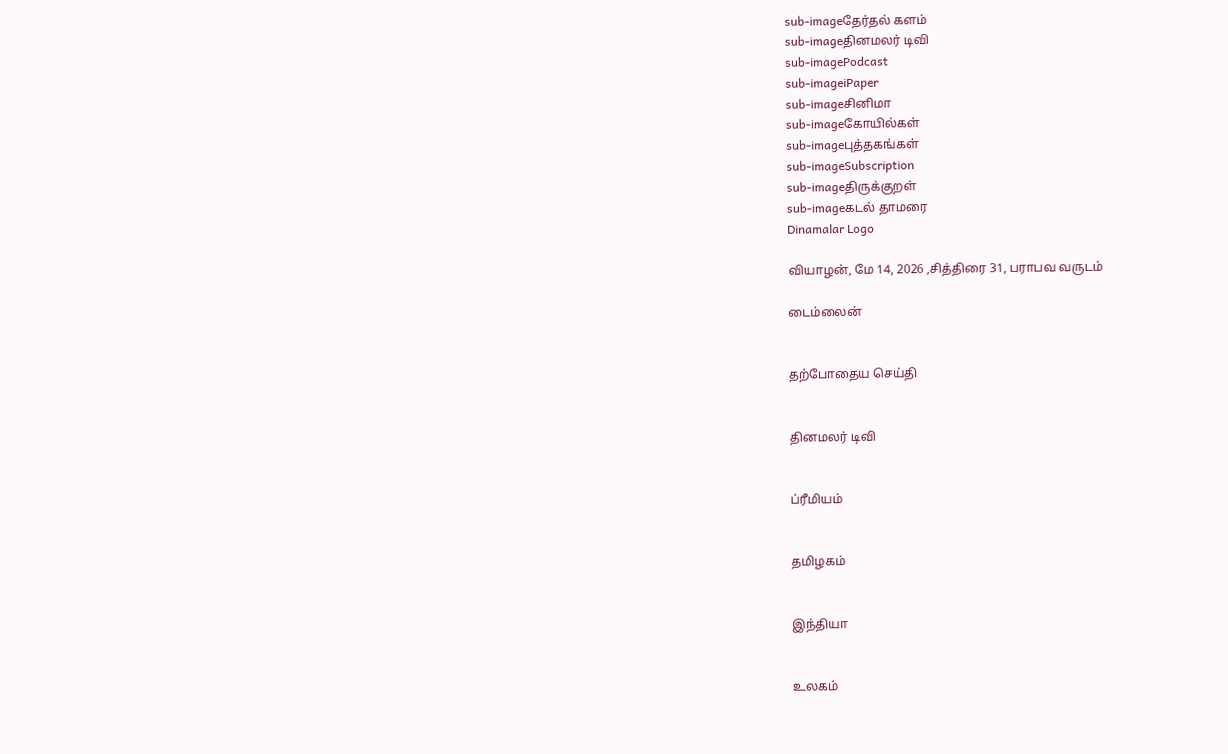sub-imageதேர்தல் களம்
sub-imageதினமலர் டிவி
sub-imagePodcast
sub-imageiPaper
sub-imageசினிமா
sub-imageகோயில்கள்
sub-imageபுத்தகங்கள்
sub-imageSubscription
sub-imageதிருக்குறள்
sub-imageகடல் தாமரை
Dinamalar Logo

வியாழன், மே 14, 2026 ,சித்திரை 31, பராபவ வருடம்

டைம்லைன்


தற்போதைய செய்தி


தினமலர் டிவி


ப்ரீமியம்


தமிழகம்


இந்தியா


உலகம்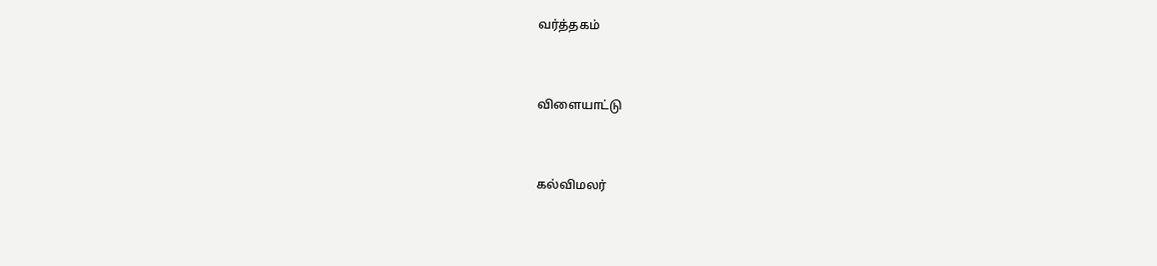வர்த்தகம்


விளையாட்டு


கல்விமலர்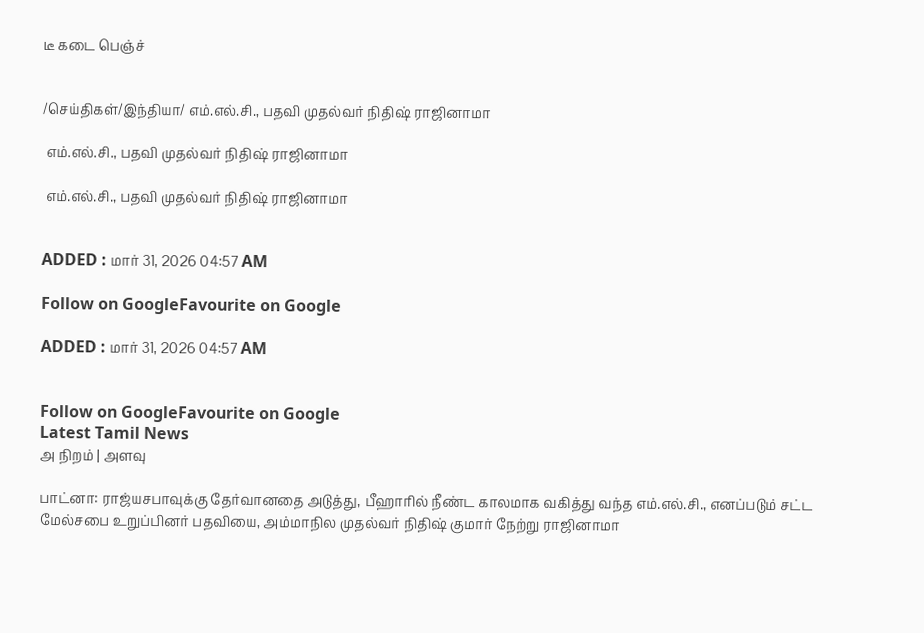டீ கடை பெஞ்ச்


/செய்திகள்/இந்தியா/ எம்.எல்.சி., பதவி முதல்வர் நிதிஷ் ராஜினாமா

 எம்.எல்.சி., பதவி முதல்வர் நிதிஷ் ராஜினாமா

 எம்.எல்.சி., பதவி முதல்வர் நிதிஷ் ராஜினாமா


ADDED : மார் 31, 2026 04:57 AM

Follow on GoogleFavourite on Google

ADDED : மார் 31, 2026 04:57 AM


Follow on GoogleFavourite on Google
Latest Tamil News
அ நிறம் | அளவு

பாட்னா: ராஜ்யசபாவுக்கு தேர்வானதை அடுத்து, பீஹாரில் நீண்ட காலமாக வகித்து வந்த எம்.எல்.சி., எனப்படும் சட்ட மேல்சபை உறுப்பினர் பதவியை, அம்மாநில முதல்வர் நிதிஷ் குமார் நேற்று ராஜினாமா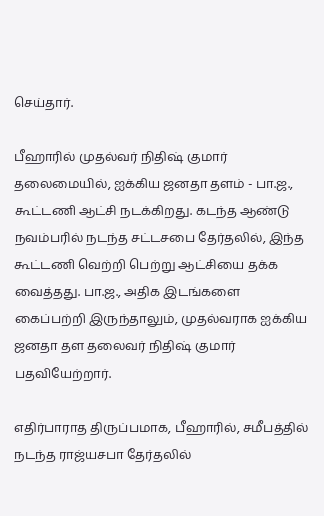செய்தார்.

பீஹாரில் முதல்வர் நிதிஷ் குமார் தலைமையில், ஐக்கிய ஜனதா தளம் - பா.ஜ., கூட்டணி ஆட்சி நடக்கிறது. கடந்த ஆண்டு நவம்பரில் நடந்த சட்டசபை தேர்தலில், இந்த கூட்டணி வெற்றி பெற்று ஆட்சியை தக்க வைத்தது. பா.ஜ., அதிக இடங்களை கைப்பற்றி இருந்தாலும், முதல்வராக ஐக்கிய ஜனதா தள தலைவர் நிதிஷ் குமார் பதவியேற்றார்.

எதிர்பாராத திருப்பமாக, பீஹாரில், சமீபத்தில் நடந்த ராஜ்யசபா தேர்தலில்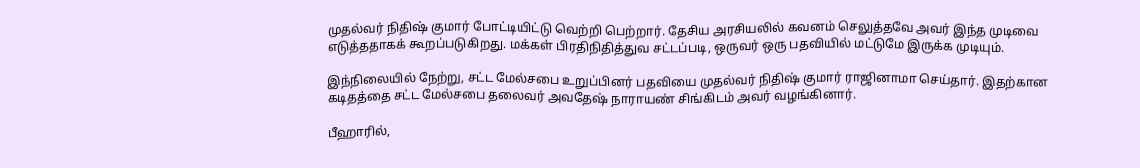முதல்வர் நிதிஷ் குமார் போட்டியிட்டு வெற்றி பெற்றார். தேசிய அரசியலில் கவனம் செலுத்தவே அவர் இந்த முடிவை எடுத்ததாகக் கூறப்படுகிறது. மக்கள் பிரதிநிதித்துவ சட்டப்படி, ஒருவர் ஒரு பதவியில் மட்டுமே இருக்க முடியும்.

இந்நிலையில் நேற்று, சட்ட மேல்சபை உறுப்பினர் பதவியை முதல்வர் நிதிஷ் குமார் ராஜினாமா செய்தார். இதற்கான கடிதத்தை சட்ட மேல்சபை தலைவர் அவதேஷ் நாராயண் சிங்கிடம் அவர் வழங்கினார்.

பீஹாரில்,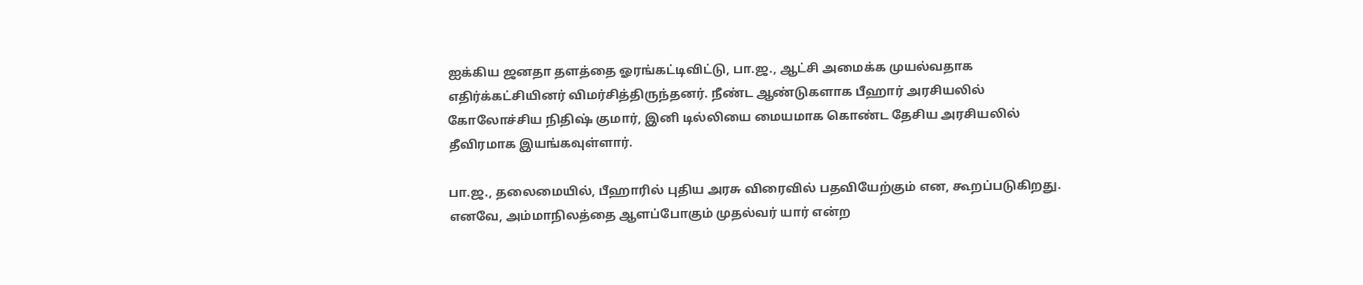ஐக்கிய ஜனதா தளத்தை ஓரங்கட்டிவிட்டு, பா.ஜ., ஆட்சி அமைக்க முயல்வதாக எதிர்க்கட்சியினர் விமர்சித்திருந்தனர். நீண்ட ஆண்டுகளாக பீஹார் அரசியலில் கோலோச்சிய நிதிஷ் குமார், இனி டில்லியை மையமாக கொண்ட தேசிய அரசியலில் தீவிரமாக இயங்கவுள்ளார்.

பா.ஜ., தலைமையில், பீஹாரில் புதிய அரசு விரைவில் பதவியேற்கும் என, கூறப்படுகிறது. எனவே, அம்மாநிலத்தை ஆளப்போகும் முதல்வர் யார் என்ற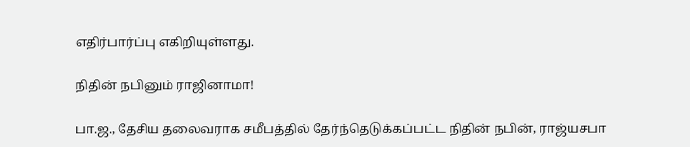எதிர்பார்ப்பு எகிறியுள்ளது.

நிதின் நபினும் ராஜினாமா!

பா.ஜ., தேசிய தலைவராக சமீபத்தில் தேர்ந்தெடுக்கப்பட்ட நிதின் நபின், ராஜ்யசபா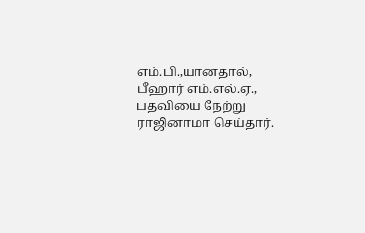எம்.பி.,யானதால், பீஹார் எம்.எல்.ஏ., பதவியை நேற்று ராஜினாமா செய்தார்.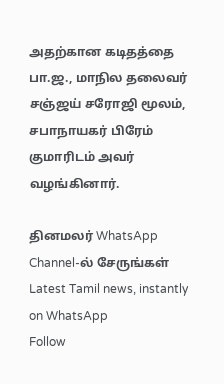அதற்கான கடிதத்தை பா.ஜ., மாநில தலைவர் சஞ்ஜய் சரோஜி மூலம், சபாநாயகர் பிரேம் குமாரிடம் அவர் வழங்கினார்.

தினமலர் WhatsApp Channel-ல் சேருங்கள்
Latest Tamil news, instantly on WhatsApp
Follow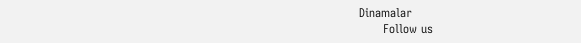Dinamalar
      Follow us